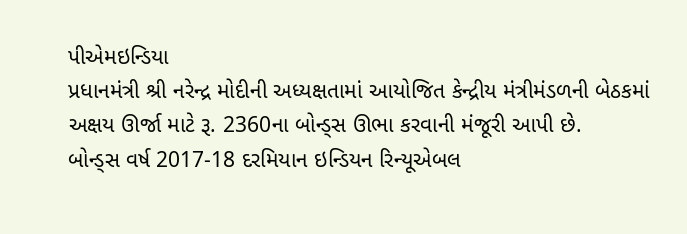પીએમઇન્ડિયા
પ્રધાનમંત્રી શ્રી નરેન્દ્ર મોદીની અધ્યક્ષતામાં આયોજિત કેન્દ્રીય મંત્રીમંડળની બેઠકમાં અક્ષય ઊર્જા માટે રૂ. 2360ના બોન્ડ્સ ઊભા કરવાની મંજૂરી આપી છે.
બોન્ડ્સ વર્ષ 2017-18 દરમિયાન ઇન્ડિયન રિન્યૂએબલ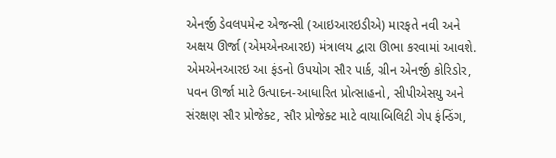એનર્જી ડેવલપમેન્ટ એજન્સી (આઇઆરઇડીએ) મારફતે નવી અને અક્ષય ઊર્જા (એમએનઆરઇ) મંત્રાલય દ્વારા ઊભા કરવામાં આવશે. એમએનઆરઇ આ ફંડનો ઉપયોગ સૌર પાર્ક, ગ્રીન એનર્જી કોરિડોર, પવન ઊર્જા માટે ઉત્પાદન-આધારિત પ્રોત્સાહનો, સીપીએસયુ અને સંરક્ષણ સૌર પ્રોજેક્ટ, સૌર પ્રોજેક્ટ માટે વાયાબિલિટી ગેપ ફંન્ડિંગ,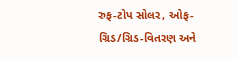રુફ-ટોપ સોલર, ઓફ-ગ્રિડ/ગ્રિડ-વિતરણ અને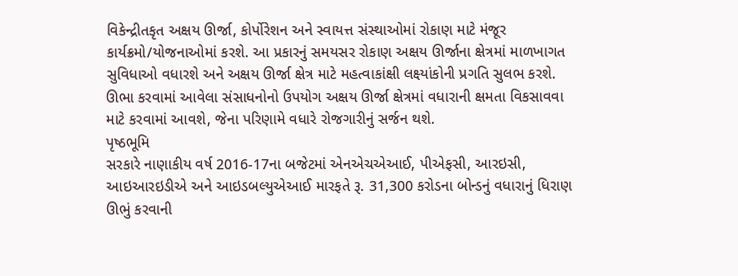વિકેન્દ્રીતકૃત અક્ષય ઊર્જા, કોર્પોરેશન અને સ્વાયત્ત સંસ્થાઓમાં રોકાણ માટે મંજૂર કાર્યક્રમો/યોજનાઓમાં કરશે. આ પ્રકારનું સમયસર રોકાણ અક્ષય ઊર્જાના ક્ષેત્રમાં માળખાગત સુવિધાઓ વધારશે અને અક્ષય ઊર્જા ક્ષેત્ર માટે મહત્વાકાંક્ષી લક્ષ્યાંકોની પ્રગતિ સુલભ કરશે. ઊભા કરવામાં આવેલા સંસાધનોનો ઉપયોગ અક્ષય ઊર્જા ક્ષેત્રમાં વધારાની ક્ષમતા વિકસાવવા માટે કરવામાં આવશે, જેના પરિણામે વધારે રોજગારીનું સર્જન થશે.
પૃષ્ઠભૂમિ
સરકારે નાણાકીય વર્ષ 2016-17ના બજેટમાં એનએચએઆઈ, પીએફસી, આરઇસી, આઇઆરઇડીએ અને આઇડબલ્યુએઆઈ મારફતે રૂ. 31,300 કરોડના બોન્ડનું વધારાનું ધિરાણ ઊભું કરવાની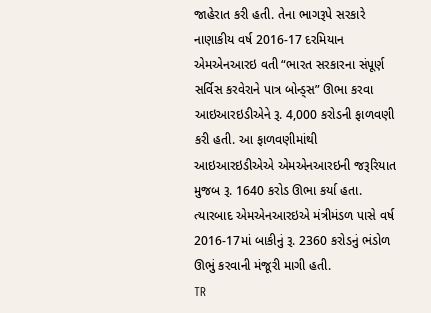જાહેરાત કરી હતી. તેના ભાગરૂપે સરકારે નાણાકીય વર્ષ 2016-17 દરમિયાન એમએનઆરઇ વતી “ભારત સરકારના સંપૂર્ણ સર્વિસ કરવેરાને પાત્ર બોન્ડ્સ” ઊભા કરવા આઇઆરઇડીએને રૂ. 4,000 કરોડની ફાળવણી કરી હતી. આ ફાળવણીમાંથી આઇઆરઇડીએએ એમએનઆરઇની જરૂરિયાત મુજબ રૂ. 1640 કરોડ ઊભા કર્યા હતા. ત્યારબાદ એમએનઆરઇએ મંત્રીમંડળ પાસે વર્ષ 2016-17માં બાકીનું રૂ. 2360 કરોડનું ભંડોળ ઊભું કરવાની મંજૂરી માગી હતી.
TR